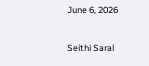June 6, 2026

Seithi Saral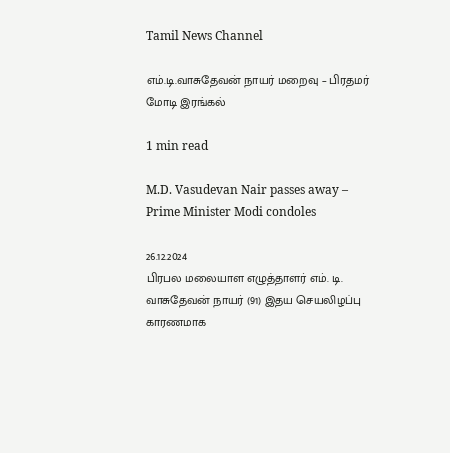Tamil News Channel

எம்.டி.வாசுதேவன் நாயர் மறைவு – பிரதமர் மோடி இரங்கல்

1 min read

M.D. Vasudevan Nair passes away – Prime Minister Modi condoles

26.12.2024
பிரபல மலையாள எழுத்தாளர் எம். டி. வாசுதேவன் நாயர் (91) இதய செயலிழப்பு காரணமாக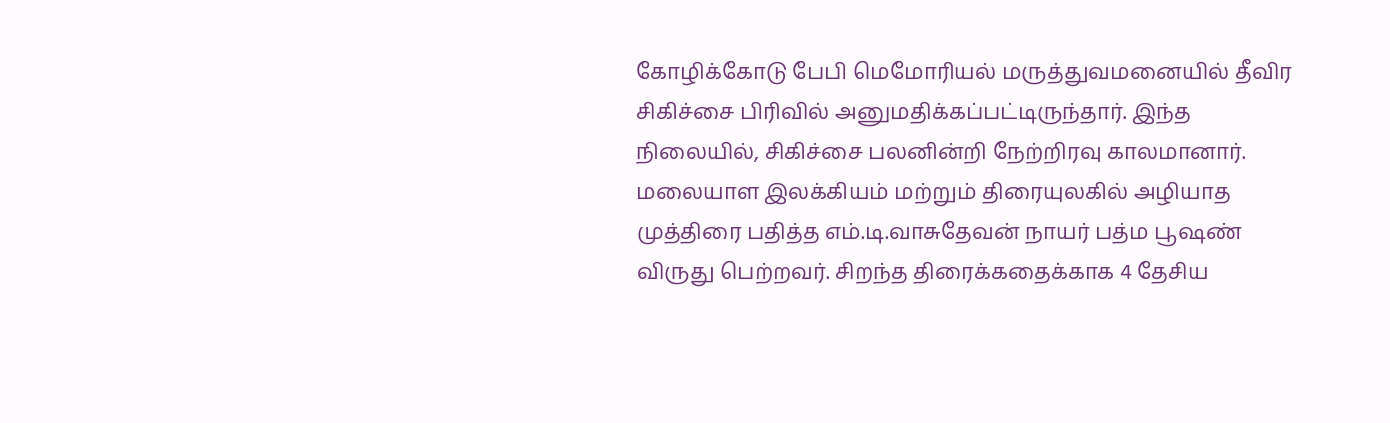கோழிக்கோடு பேபி மெமோரியல் மருத்துவமனையில் தீவிர சிகிச்சை பிரிவில் அனுமதிக்கப்பட்டிருந்தார். இந்த நிலையில், சிகிச்சை பலனின்றி நேற்றிரவு காலமானார்.
மலையாள இலக்கியம் மற்றும் திரையுலகில் அழியாத முத்திரை பதித்த எம்.டி.வாசுதேவன் நாயர் பத்ம பூஷண் விருது பெற்றவர். சிறந்த திரைக்கதைக்காக 4 தேசிய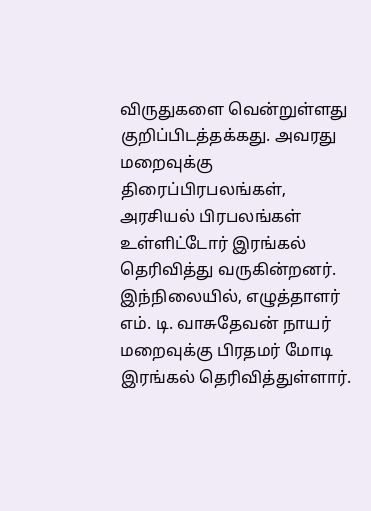விருதுகளை வென்றுள்ளது குறிப்பிடத்தக்கது. அவரது மறைவுக்கு திரைப்பிரபலங்கள், அரசியல் பிரபலங்கள் உள்ளிட்டோர் இரங்கல் தெரிவித்து வருகின்றனர்.
இந்நிலையில், எழுத்தாளர் எம். டி. வாசுதேவன் நாயர் மறைவுக்கு பிரதமர் மோடி இரங்கல் தெரிவித்துள்ளார்.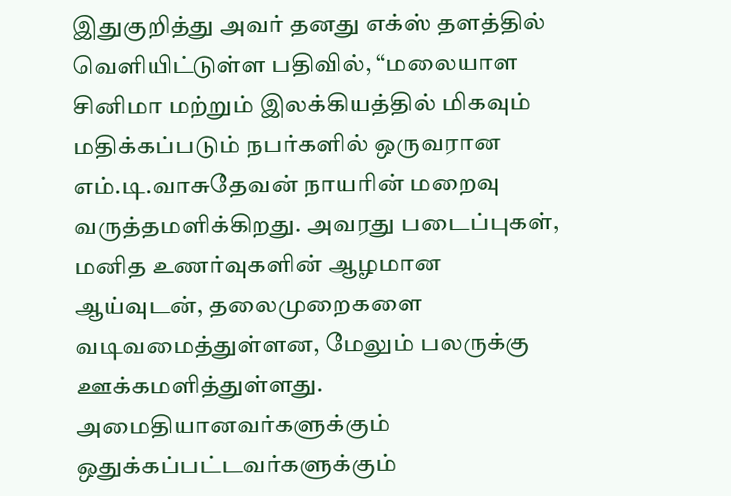இதுகுறித்து அவர் தனது எக்ஸ் தளத்தில் வெளியிட்டுள்ள பதிவில், “மலையாள சினிமா மற்றும் இலக்கியத்தில் மிகவும் மதிக்கப்படும் நபர்களில் ஒருவரான எம்.டி.வாசுதேவன் நாயரின் மறைவு வருத்தமளிக்கிறது. அவரது படைப்புகள், மனித உணர்வுகளின் ஆழமான ஆய்வுடன், தலைமுறைகளை வடிவமைத்துள்ளன, மேலும் பலருக்கு ஊக்கமளித்துள்ளது. அமைதியானவர்களுக்கும் ஒதுக்கப்பட்டவர்களுக்கும்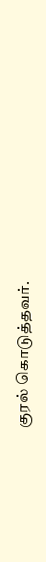குரல் கொடுத்தவர்.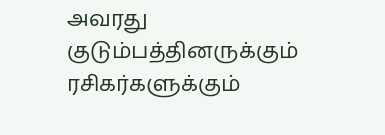அவரது குடும்பத்தினருக்கும் ரசிகர்களுக்கும்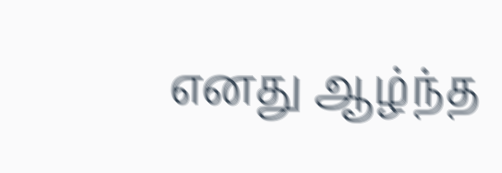எனது ஆழ்ந்த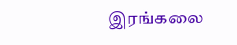இரங்கலை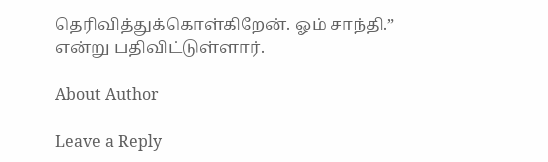தெரிவித்துக்கொள்கிறேன். ஓம் சாந்தி.” என்று பதிவிட்டுள்ளார்.

About Author

Leave a Reply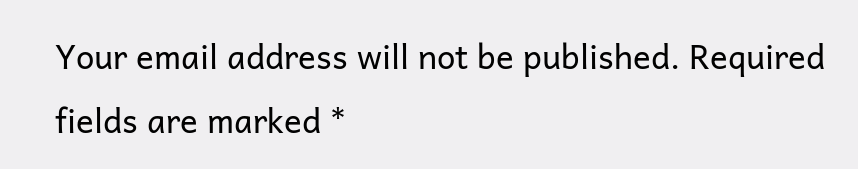Your email address will not be published. Required fields are marked *